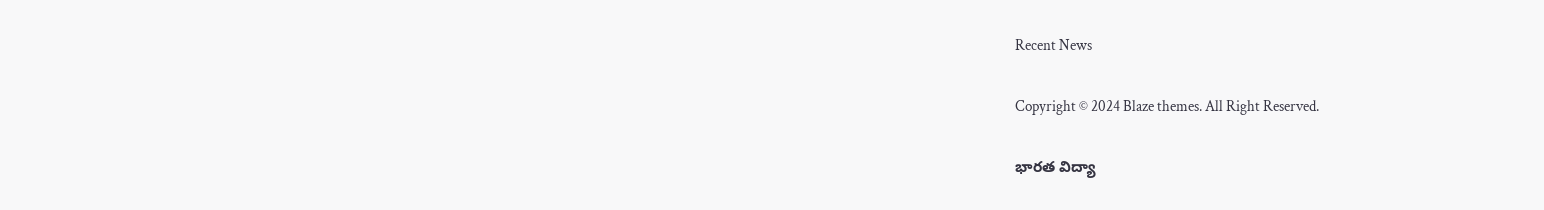Recent News

Copyright © 2024 Blaze themes. All Right Reserved.

భారత విద్యా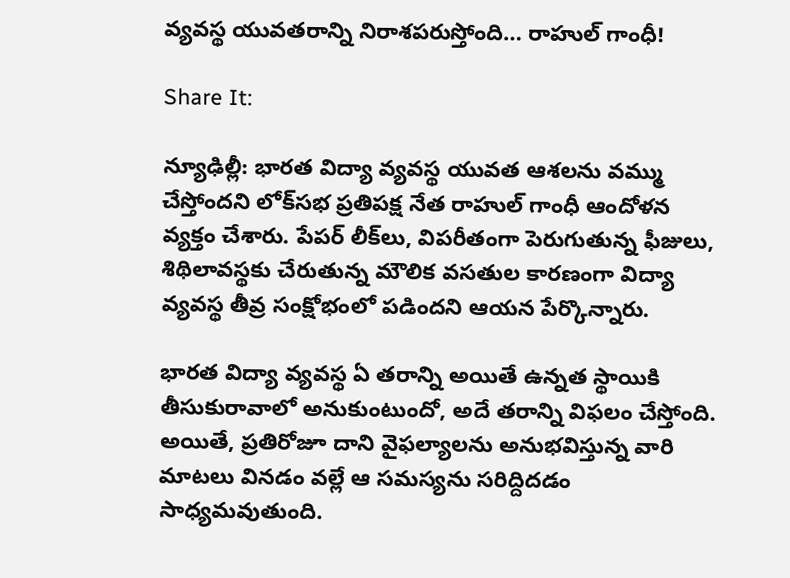వ్యవస్థ యువతరాన్ని నిరాశపరుస్తోంది… రాహుల్ గాంధీ!

Share It:

న్యూఢిల్లీ: భారత విద్యా వ్యవస్థ యువత ఆశలను వమ్ము చేస్తోందని లోక్‌సభ ప్రతిపక్ష నేత రాహుల్ గాంధీ ఆందోళన వ్యక్తం చేశారు. పేపర్ లీక్‌లు, విపరీతంగా పెరుగుతున్న ఫీజులు, శిథిలావస్థకు చేరుతున్న మౌలిక వసతుల కారణంగా విద్యా వ్యవస్థ తీవ్ర సంక్షోభంలో పడిందని ఆయన పేర్కొన్నారు.

భారత విద్యా వ్యవస్థ ఏ తరాన్ని అయితే ఉన్నత స్థాయికి తీసుకురావాలో అనుకుంటుందో, అదే తరాన్ని విఫలం చేస్తోంది. అయితే, ప్రతిరోజూ దాని వైఫల్యాలను అనుభవిస్తున్న వారి మాటలు వినడం వల్లే ఆ సమస్యను సరిద్దిదడం సాధ్యమవుతుంది.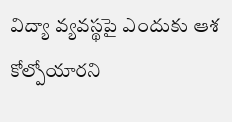విద్యా వ్యవస్థపై ఎందుకు ఆశ కోల్పోయారని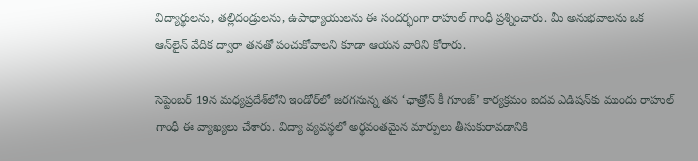విద్యార్థులను, తల్లిదండ్రులను, ఉపాధ్యాయులను ఈ సందర్భంగా రాహుల్ గాంధీ ప్రశ్నించారు. మీ అనుభవాలను ఒక ఆన్‌లైన్ వేదిక ద్వారా తనతో పంచుకోవాలని కూడా ఆయన వారిని కోరారు.

సెప్టెంబర్ 19న మధ్యప్రదేశ్‌లోని ఇండోర్‌లో జరగనున్న తన ‘ఛాత్రోన్ కీ గూంజ్’ కార్యక్రమం ఐదవ ఎడిషన్‌కు ముందు రాహుల్ గాంధీ ఈ వ్యాఖ్యలు చేశారు. విద్యా వ్యవస్థలో అర్థవంతమైన మార్పులు తీసుకురావడానికి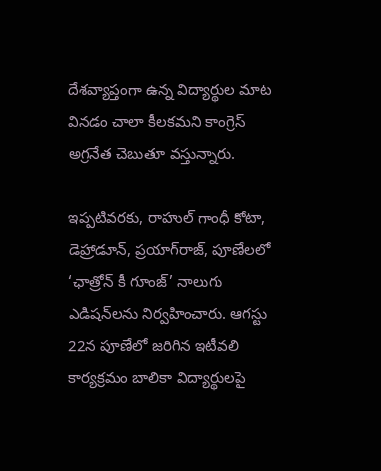దేశవ్యాప్తంగా ఉన్న విద్యార్థుల మాట వినడం చాలా కీలకమని కాంగ్రెస్ అగ్రనేత చెబుతూ వస్తున్నారు.

ఇప్పటివరకు, రాహుల్ గాంధీ కోటా, డెహ్రాడూన్, ప్రయాగ్‌రాజ్, పూణేలలో ‘ఛాత్రోన్ కీ గూంజ్’ నాలుగు ఎడిషన్‌లను నిర్వహించారు. ఆగస్టు 22న పూణేలో జరిగిన ఇటీవలి కార్యక్రమం బాలికా విద్యార్థులపై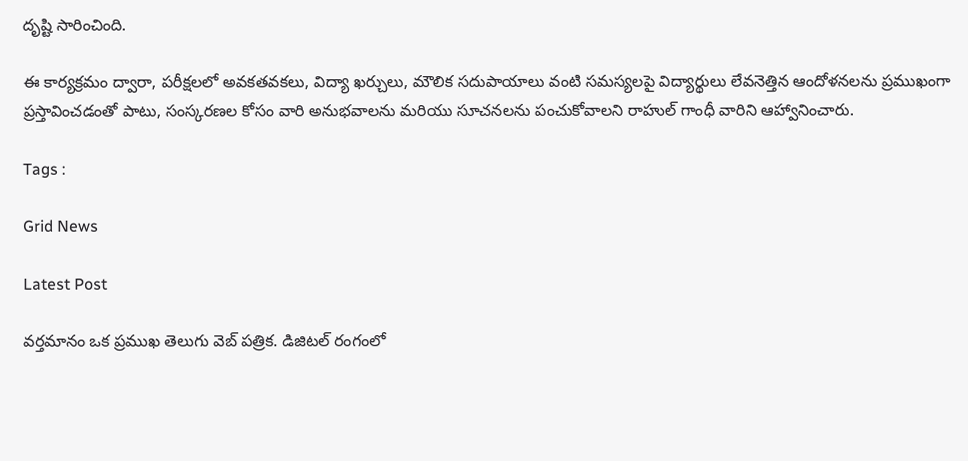దృష్టి సారించింది.

ఈ కార్యక్రమం ద్వారా, పరీక్షలలో అవకతవకలు, విద్యా ఖర్చులు, మౌలిక సదుపాయాలు వంటి సమస్యలపై విద్యార్థులు లేవనెత్తిన ఆందోళనలను ప్రముఖంగా ప్రస్తావించడంతో పాటు, సంస్కరణల కోసం వారి అనుభవాలను మరియు సూచనలను పంచుకోవాలని రాహుల్ గాంధీ వారిని ఆహ్వానించారు.

Tags :

Grid News

Latest Post

వర్తమానం ఒక ప్రముఖ తెలుగు వెబ్ పత్రిక. డిజిటల్ రంగంలో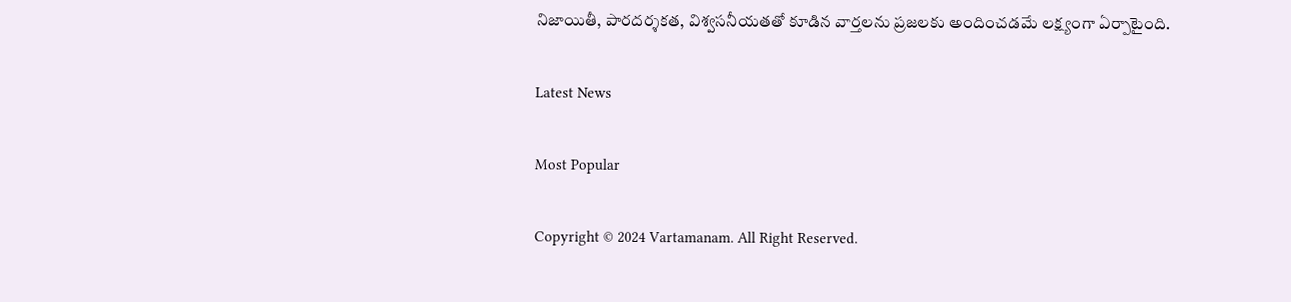నిజాయితీ, పారదర్శకత, విశ్వసనీయతతో కూడిన వార్తలను ప్రజలకు అందించడమే లక్ష్యంగా ఏర్పాటైంది.

Latest News

Most Popular

Copyright © 2024 Vartamanam. All Right Reserved.